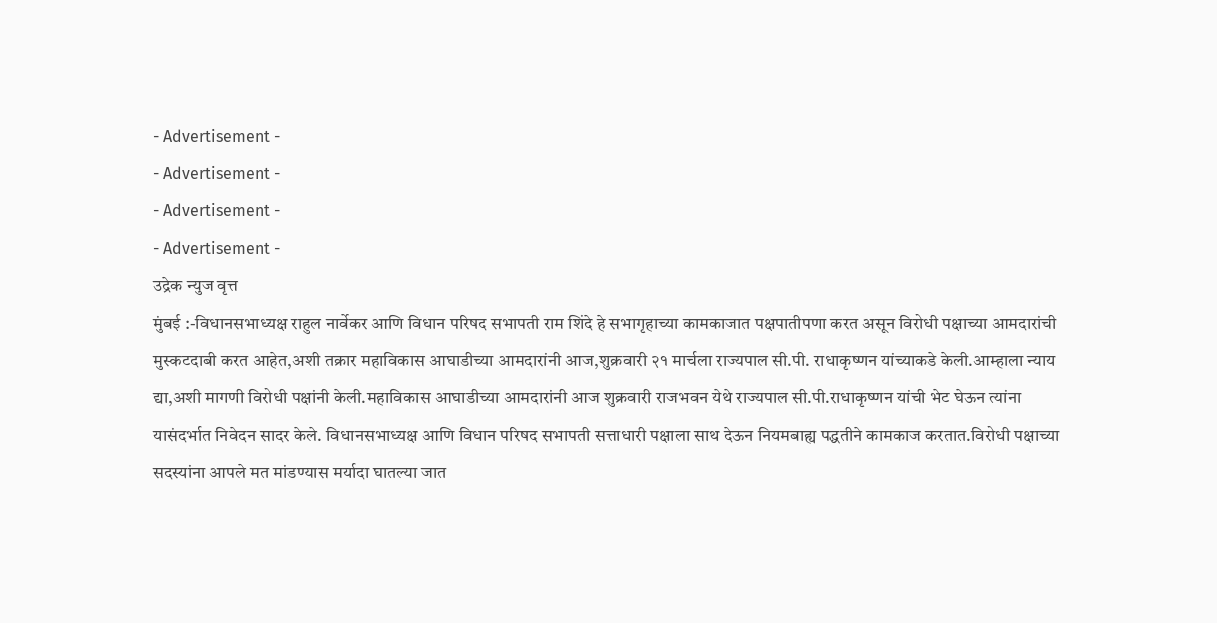- Advertisement -
- Advertisement -
- Advertisement -
- Advertisement -
उद्रेक न्युज वृत्त
मुंबई :-विधानसभाध्यक्ष राहुल नार्वेकर आणि विधान परिषद सभापती राम शिंदे हे सभागृहाच्या कामकाजात पक्षपातीपणा करत असून विरोधी पक्षाच्या आमदारांची मुस्कटदाबी करत आहेत,अशी तक्रार महाविकास आघाडीच्या आमदारांनी आज,शुक्रवारी २१ मार्चला राज्यपाल सी.पी. राधाकृष्णन यांच्याकडे केली.आम्हाला न्याय द्या,अशी मागणी विरोधी पक्षांनी केली.महाविकास आघाडीच्या आमदारांनी आज शुक्रवारी राजभवन येथे राज्यपाल सी.पी.राधाकृष्णन यांची भेट घेऊन त्यांना यासंदर्भात निवेदन सादर केले. विधानसभाध्यक्ष आणि विधान परिषद सभापती सत्ताधारी पक्षाला साथ देऊन नियमबाह्य पद्धतीने कामकाज करतात.विरोधी पक्षाच्या सदस्यांना आपले मत मांडण्यास मर्यादा घातल्या जात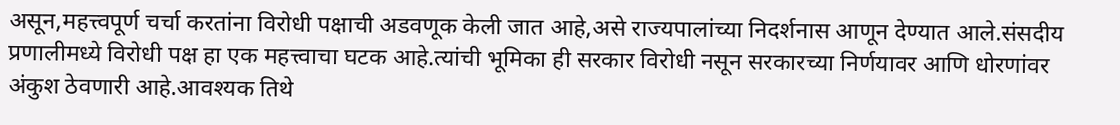असून,महत्त्वपूर्ण चर्चा करतांना विरोधी पक्षाची अडवणूक केली जात आहे,असे राज्यपालांच्या निदर्शनास आणून देण्यात आले.संसदीय प्रणालीमध्ये विरोधी पक्ष हा एक महत्त्वाचा घटक आहे.त्यांची भूमिका ही सरकार विरोधी नसून सरकारच्या निर्णयावर आणि धोरणांवर अंकुश ठेवणारी आहे.आवश्यक तिथे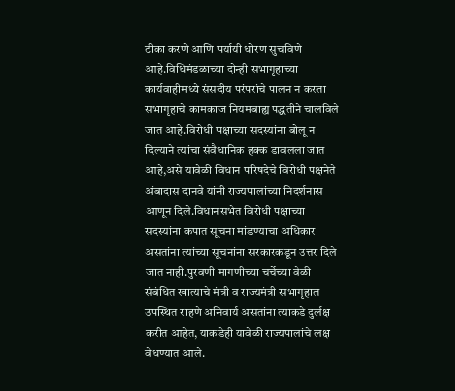टीका करणे आणि पर्यायी धोरण सुचविणे आहे.विधिमंडळाच्या दोन्ही सभागृहाच्या कार्यवाहीमध्ये संसदीय परंपरांचे पालन न करता सभागृहाचे कामकाज नियमबाह्य पद्धतीने चालविले जात आहे.विरोधी पक्षाच्या सदस्यांना बोलू न दिल्याने त्यांचा संवैधानिक हक्क डावलला जात आहे,असे यावेळी विधान परिषदेचे विरोधी पक्षनेते अंबादास दानवे यांनी राज्यपालांच्या निदर्शनास आणून दिले.विधानसभेत विरोधी पक्षाच्या सदस्यांना कपात सूचना मांडण्याचा अधिकार असतांना त्यांच्या सूचनांना सरकारकडून उत्तर दिले जात नाही.पुरवणी मागणीच्या चर्चेच्या वेळी संबंधित खात्याचे मंत्री व राज्यमंत्री सभागृहात उपस्थित राहणे अनिवार्य असतांना त्याकडे दुर्लक्ष करीत आहेत, याकडेही यावेळी राज्यपालांचे लक्ष वेधण्यात आले.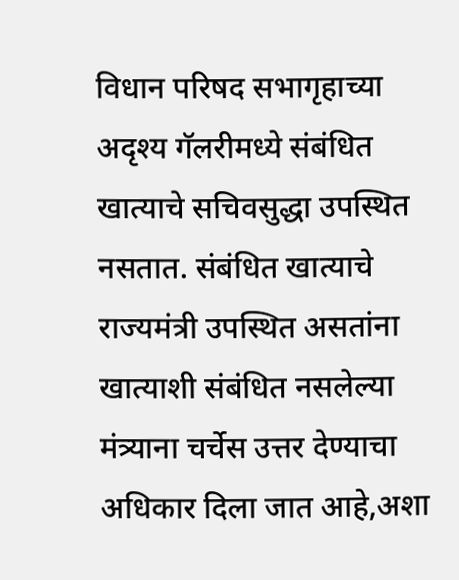विधान परिषद सभागृहाच्या अदृश्य गॅलरीमध्ये संबंधित खात्याचे सचिवसुद्धा उपस्थित नसतात. संबंधित खात्याचे राज्यमंत्री उपस्थित असतांना खात्याशी संबंधित नसलेल्या मंत्र्याना चर्चेस उत्तर देण्याचा अधिकार दिला जात आहे,अशा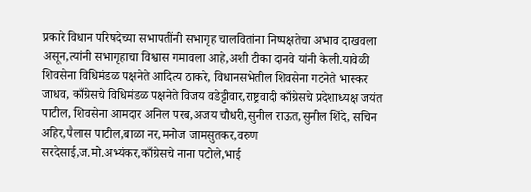प्रकारे विधान परिषदेच्या सभापतींनी सभागृह चालवितांना निष्पक्षतेचा अभाव दाखवला असून,त्यांनी सभागृहाचा विश्वास गमावला आहे,अशी टीका दानवे यांनी केली.यावेळी शिवसेना विधिमंडळ पक्षनेते आदित्य ठाकरे, विधानसभेतील शिवसेना गटनेते भास्कर जाधव, काँग्रेसचे विधिमंडळ पक्षनेते विजय वडेट्टीवार,राष्ट्रवादी काँग्रेसचे प्रदेशाध्यक्ष जयंत पाटील, शिवसेना आमदार अनिल परब,अजय चौधरी,सुनील राऊत,सुनील शिंदे, सचिन अहिर,पैलास पाटील,बाळा नर,मनोज जामसुतकर,वरुण सरदेसाई,ज.मो.अभ्यंकर,काँग्रेसचे नाना पटोले,भाई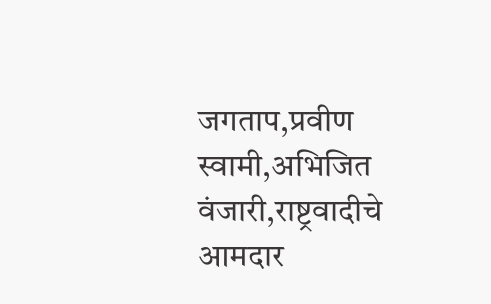जगताप,प्रवीण स्वामी,अभिजित वंजारी,राष्ट्रवादीचे आमदार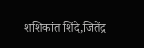शशिकांत शिंदे,जितेंद्र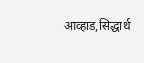आव्हाड,सिद्धार्थ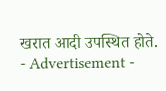खरात आदी उपस्थित होते.
- Advertisement -